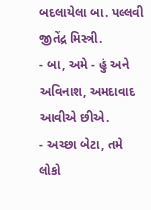બદલાયેલા બા. પલ્લવી જીતેંદ્ર મિસ્ત્રી.
- બા, અમે - હું અને અવિનાશ, અમદાવાદ
આવીએ છીએ.
- અચ્છા બેટા, તમે
લોકો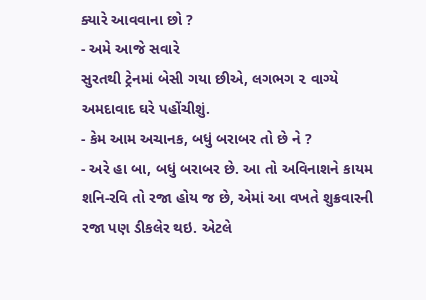ક્યારે આવવાના છો ?
- અમે આજે સવારે
સુરતથી ટ્રેનમાં બેસી ગયા છીએ, લગભગ ૨ વાગ્યે
અમદાવાદ ઘરે પહોંચીશું.
- કેમ આમ અચાનક, બધું બરાબર તો છે ને ?
- અરે હા બા, બધું બરાબર છે. આ તો અવિનાશને કાયમ શનિ-રવિ તો રજા હોય જ છે, એમાં આ વખતે શુક્રવારની રજા પણ ડીકલેર થઇ. એટલે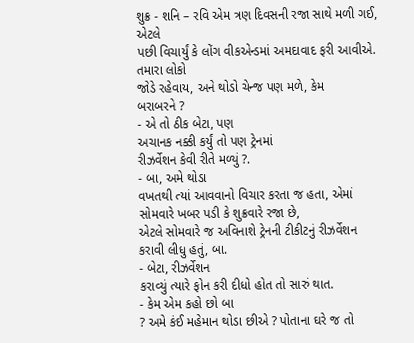શુક્ર - શનિ – રવિ એમ ત્રણ દિવસની રજા સાથે મળી ગઈ, એટલે
પછી વિચાર્યું કે લોંગ વીકએન્ડમાં અમદાવાદ ફરી આવીએ. તમારા લોકો
જોડે રહેવાય, અને થોડો ચેન્જ પણ મળે, કેમ
બરાબરને ?
- એ તો ઠીક બેટા, પણ
અચાનક નક્કી કર્યું તો પણ ટ્રેનમાં
રીઝર્વેશન કેવી રીતે મળ્યું ?.
- બા, અમે થોડા
વખતથી ત્યાં આવવાનો વિચાર કરતા જ હતા, એમાં સોમવારે ખબર પડી કે શુક્રવારે રજા છે,
એટલે સોમવારે જ અવિનાશે ટ્રેનની ટીકીટનું રીઝર્વેશન
કરાવી લીધુ હતું, બા.
- બેટા, રીઝર્વેશન
કરાવ્યું ત્યારે ફોન કરી દીધો હોત તો સારું થાત.
- કેમ એમ કહો છો બા
? અમે કંઈ મહેમાન થોડા છીએ ? પોતાના ઘરે જ તો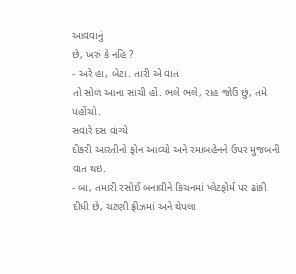આવવાનું
છે, ખરું કે નહિ ?
- અરે હા, બેટા. તારી એ વાત
તો સોળ આના સાચી હોં. ભલે ભલે, રાહ જોઉં છું, તમે પહોંચો.
સવારે દસ વાગ્યે
દીકરી આરતીનો ફોન આવ્યો અને રમાબહેનને ઉપર મુજબની વાત થઇ.
- બા, તમારી રસોઈ બનાવીને કિચનમાં પ્લેટફોર્મ પર ઢાંકી
દીધી છે, ચટણી ફ્રીઝમાં અને થેપલા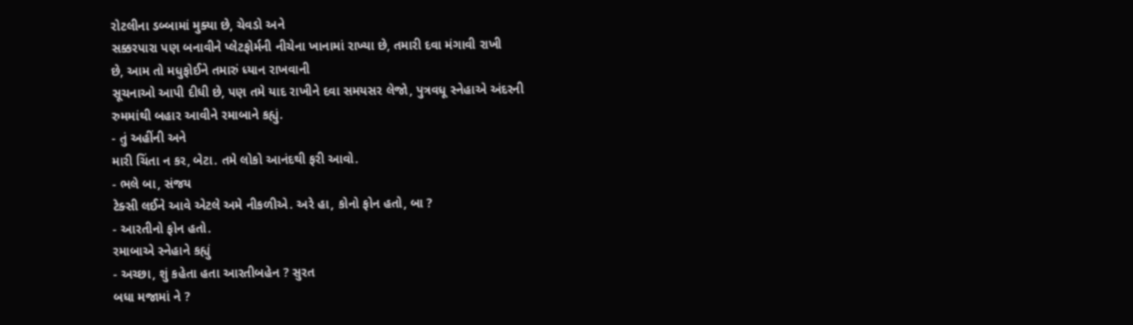રોટલીના ડબ્બામાં મુક્યા છે, ચેવડો અને
સક્કરપારા પણ બનાવીને પ્લેટફોર્મની નીચેના ખાનામાં રાખ્યા છે, તમારી દવા મંગાવી રાખી
છે, આમ તો મધુફોઈને તમારું ધ્યાન રાખવાની
સૂચનાઓ આપી દીધી છે, પણ તમે યાદ રાખીને દવા સમયસર લેજો, પુત્રવધૂ સ્નેહાએ અંદરની
રુમમાંથી બહાર આવીને રમાબાને કહ્યું.
- તું અહીંની અને
મારી ચિંતા ન કર, બેટા. તમે લોકો આનંદથી ફરી આવો.
- ભલે બા, સંજય
ટેક્સી લઈને આવે એટલે અમે નીકળીએ. અરે હા, કોનો ફોન હતો, બા ?
- આરતીનો ફોન હતો.
રમાબાએ સ્નેહાને કહ્યું
- અચ્છા, શું કહેતા હતા આરતીબહેન ? સુરત
બધા મજામાં ને ?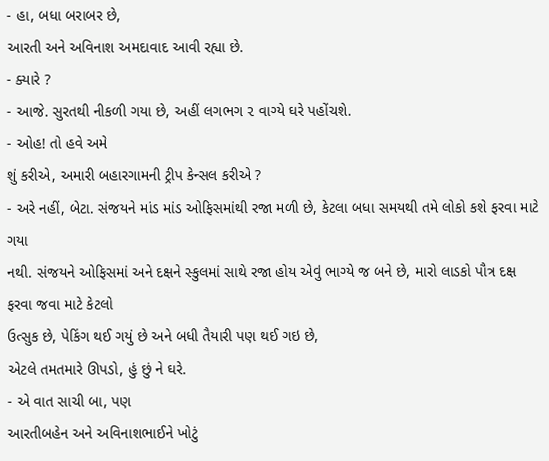- હા, બધા બરાબર છે,
આરતી અને અવિનાશ અમદાવાદ આવી રહ્યા છે.
- ક્યારે ?
- આજે. સુરતથી નીકળી ગયા છે, અહીં લગભગ ૨ વાગ્યે ઘરે પહોંચશે.
- ઓહ! તો હવે અમે
શું કરીએ, અમારી બહારગામની ટ્રીપ કેન્સલ કરીએ ?
- અરે નહીં, બેટા. સંજયને માંડ માંડ ઓફિસમાંથી રજા મળી છે, કેટલા બધા સમયથી તમે લોકો કશે ફરવા માટે ગયા
નથી. સંજયને ઓફિસમાં અને દક્ષને સ્કુલમાં સાથે રજા હોય એવું ભાગ્યે જ બને છે, મારો લાડકો પૌત્ર દક્ષ ફરવા જવા માટે કેટલો
ઉત્સુક છે, પેકિંગ થઈ ગયું છે અને બધી તૈયારી પણ થઈ ગઇ છે,
એટલે તમતમારે ઊપડો, હું છું ને ઘરે.
- એ વાત સાચી બા, પણ
આરતીબહેન અને અવિનાશભાઈને ખોટું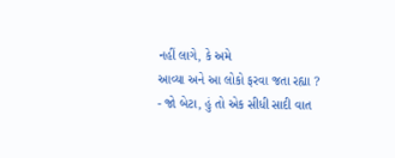નહીં લાગે, કે અમે
આવ્યા અને આ લોકો ફરવા જતા રહ્યા ?
- જો બેટા, હું તો એક સીધી સાદી વાત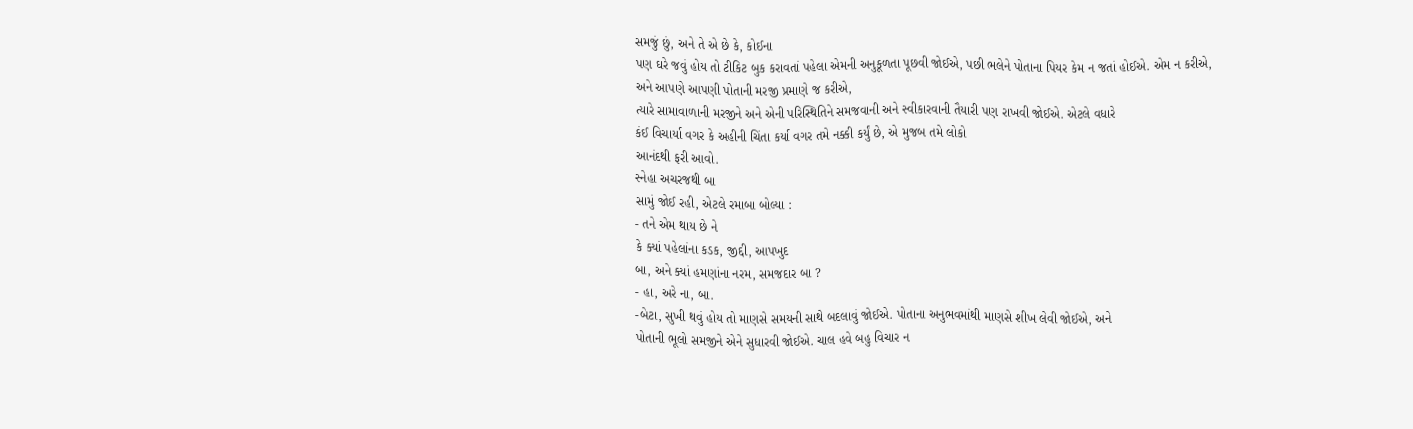સમજું છું, અને તે એ છે કે, કોઈના
પણ ઘરે જવું હોય તો ટીકિટ બુક કરાવતાં પહેલા એમની અનુકૂળતા પૂછવી જોઈએ, પછી ભલેને પોતાના પિયર કેમ ન જતાં હોઈએ. એમ ન કરીએ,
અને આપણે આપણી પોતાની મરજી પ્રમાણે જ કરીએ,
ત્યારે સામાવાળાની મરજીને અને એની પરિસ્થિતિને સમજવાની અને સ્વીકારવાની તૈયારી પણ રાખવી જોઈએ. એટલે વધારે
કંઈ વિચાર્યા વગર કે અહીની ચિંતા કર્યા વગર તમે નક્કી કર્યું છે, એ મુજબ તમે લોકો
આનંદથી ફરી આવો.
સ્નેહા અચરજથી બા
સામું જોઈ રહી, એટલે રમાબા બોલ્યા :
- તને એમ થાય છે ને
કે ક્યાં પહેલાંના કડક, જીદ્દી, આપખુદ
બા, અને ક્યાં હમણાંના નરમ, સમજદાર બા ?
- હા, અરે ના, બા.
-બેટા, સુખી થવું હોય તો માણસે સમયની સાથે બદલાવું જોઈએ. પોતાના અનુભવમાંથી માણસે શીખ લેવી જોઈએ, અને
પોતાની ભૂલો સમજીને એને સુધારવી જોઈએ. ચાલ હવે બહુ વિચાર ન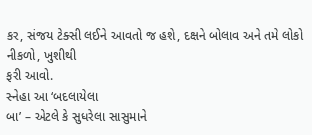કર, સંજય ટેક્સી લઈને આવતો જ હશે, દક્ષને બોલાવ અને તમે લોકો નીકળો, ખુશીથી
ફરી આવો.
સ્નેહા આ ‘બદલાયેલા
બા’ – એટલે કે સુધરેલા સાસુમાને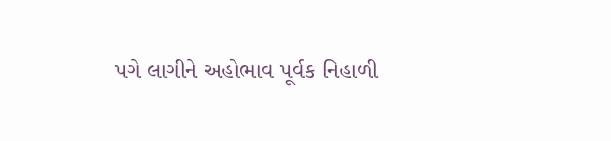પગે લાગીને અહોભાવ પૂર્વક નિહાળી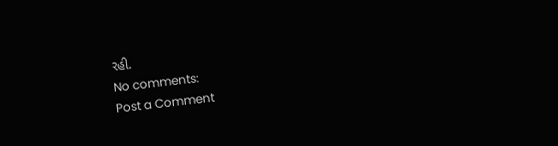રહી.
No comments:
Post a Comment